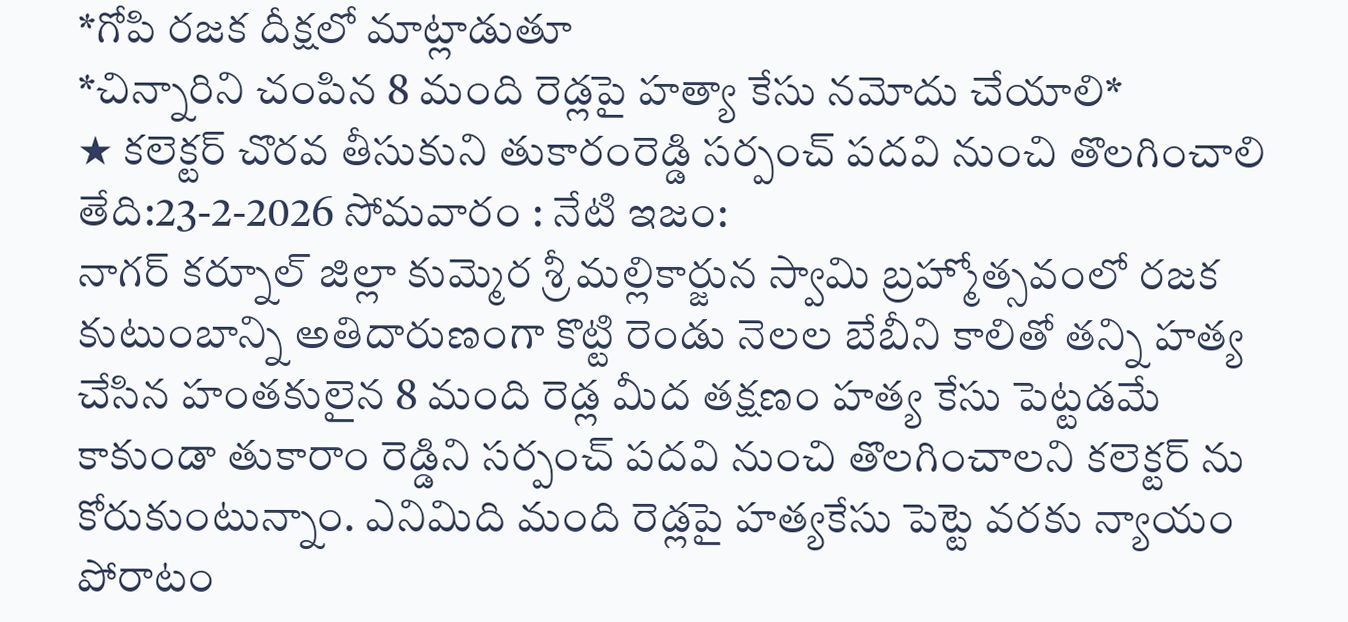*గోపి రజక దీక్షలో మాట్లాడుతూ
*చిన్నారిని చంపిన 8 మంది రెడ్లపై హత్యా కేసు నమోదు చేయాలి*
★ కలెక్టర్ చొరవ తీసుకుని తుకారంరెడ్డి సర్పంచ్ పదవి నుంచి తొలగించాలి
తేది:23-2-2026 సోమవారం : నేటి ఇజం:
నాగర్ కర్నూల్ జిల్లా కుమ్మెర శ్రీ మల్లికార్జున స్వామి బ్రహ్మోత్సవంలో రజక కుటుంబాన్ని అతిదారుణంగా కొట్టి రెండు నెలల బేబీని కాలితో తన్ని హత్య చేసిన హంతకులైన 8 మంది రెడ్ల మీద తక్షణం హత్య కేసు పెట్టడమే కాకుండా తుకారాం రెడ్డిని సర్పంచ్ పదవి నుంచి తొలగించాలని కలెక్టర్ ను కోరుకుంటున్నాం. ఎనిమిది మంది రెడ్లపై హత్యకేసు పెట్టె వరకు న్యాయం పోరాటం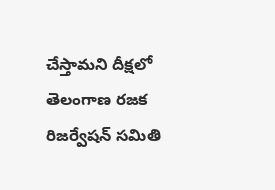చేస్తామని దీక్షలో తెలంగాణ రజక రిజర్వేషన్ సమితి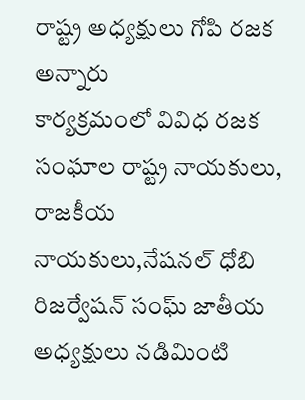రాష్ట్ర అధ్యక్షులు గోపి రజక అన్నారు
కార్యక్రమంలో వివిధ రజక సంఘాల రాష్ట్ర నాయకులు, రాజకీయ నాయకులు,నేషనల్ ధోబి రిజర్వేషన్ సంఘ్ జాతీయ అధ్యక్షులు నడిమింటి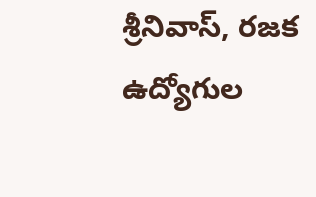శ్రీనివాస్, రజక ఉద్యోగుల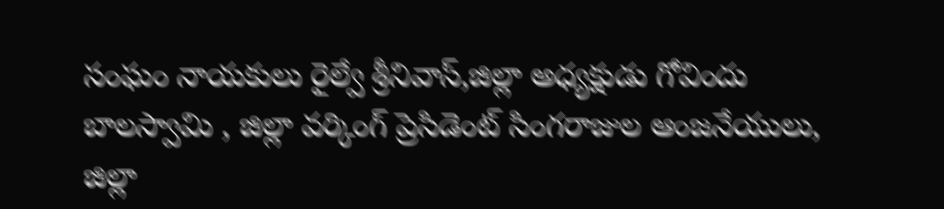సంఘం నాయకులు రైల్వే శ్రీనివాస్,జిల్లా అధ్యక్షుడు గోవిందు బాలస్వామి , జిల్లా వర్కింగ్ ప్రెసిడెంట్ సింగరాజుల ఆంజనేయులు, జిల్లా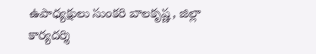ఉపాధ్యక్షులు సుంకరి బాలకృష్ణ, జిల్లా కార్యదర్శి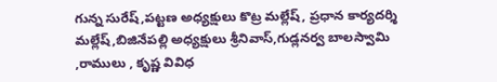గున్న సురేష్,పట్టణ అధ్యక్షులు కొట్ర మల్లేష్, ప్రధాన కార్యదర్శి మల్లేష్,బిజినేపల్లి అధ్యక్షులు శ్రీనివాస్,గుడ్లనర్వ బాలస్వామి ,రాములు , కృష్ణ వివిధ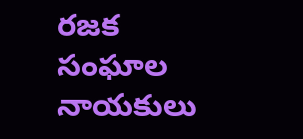రజక సంఘాల నాయకులు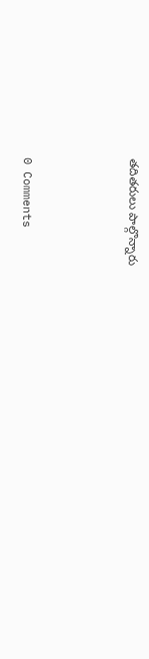తదితరులు పాల్గొన్నారు



0 Comments